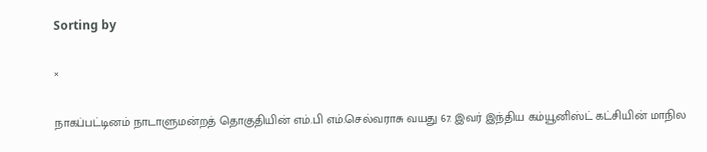Sorting by

×

நாகப்பட்டினம் நாடாளுமன்றத் தொகுதியின் எம்.பி எம்.செல்வராசு வயது 67. இவர் இந்திய கம்யூனிஸ்ட் கட்சியின் மாநில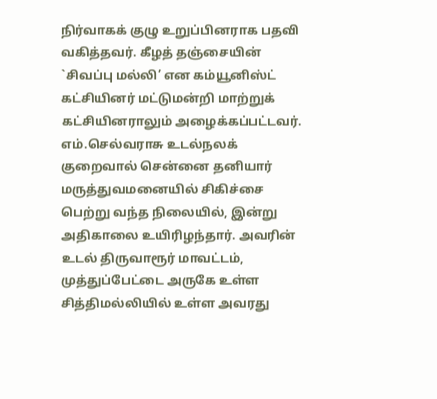நிர்வாகக் குழு உறுப்பினராக பதவி வகித்தவர். கீழத் தஞ்சையின் `சிவப்பு மல்லி’ என கம்யூனிஸ்ட் கட்சியினர் மட்டுமன்றி மாற்றுக் கட்சியினராலும் அழைக்கப்பட்டவர். எம்.செல்வராசு உடல்நலக் குறைவால் சென்னை தனியார் மருத்துவமனையில் சிகிச்சை பெற்று வந்த நிலையில், இன்று அதிகாலை உயிரிழந்தார். அவரின் உடல் திருவாரூர் மாவட்டம், முத்துப்பேட்டை அருகே உள்ள சித்திமல்லியில் உள்ள அவரது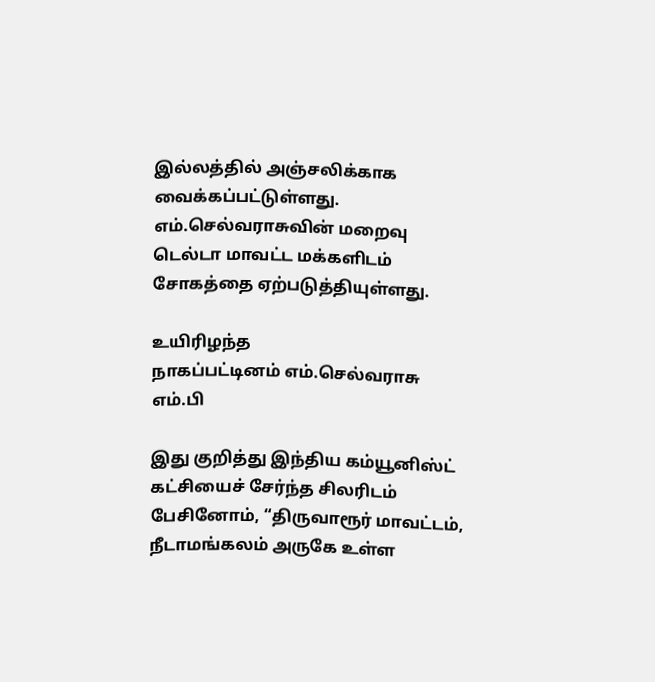இல்லத்தில் அஞ்சலிக்காக வைக்கப்பட்டுள்ளது. எம்.செல்வராசுவின் மறைவு டெல்டா மாவட்ட மக்களிடம் சோகத்தை ஏற்படுத்தியுள்ளது.

உயிரிழந்த
நாகப்பட்டினம் எம்.செல்வராசு எம்.பி

இது குறித்து இந்திய கம்யூனிஸ்ட் கட்சியைச் சேர்ந்த சிலரிடம் பேசினோம், “திருவாரூர் மாவட்டம், நீடாமங்கலம் அருகே உள்ள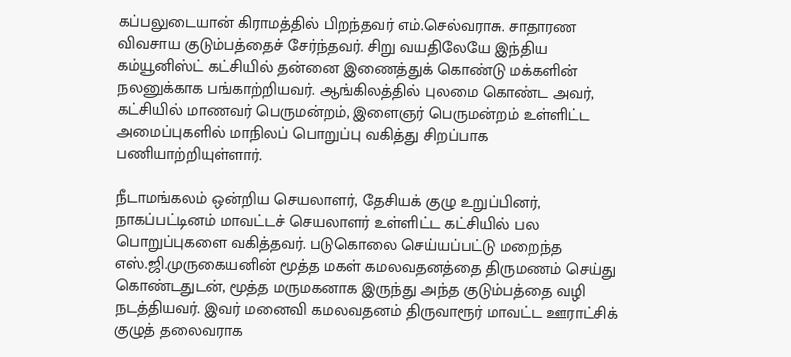கப்பலுடையான் கிராமத்தில் பிறந்தவர் எம்.செல்வராசு. சாதாரண விவசாய குடும்பத்தைச் சேர்ந்தவர். சிறு வயதிலேயே இந்திய கம்யூனிஸ்ட் கட்சியில் தன்னை இணைத்துக் கொண்டு மக்களின் நலனுக்காக பங்காற்றியவர். ஆங்கிலத்தில் புலமை கொண்ட அவர், கட்சியில் மாணவர் பெருமன்றம், இளைஞர் பெருமன்றம் உள்ளிட்ட அமைப்புகளில் மாநிலப் பொறுப்பு வகித்து சிறப்பாக பணியாற்றியுள்ளார்.

நீடாமங்கலம் ஒன்றிய செயலாளர், தேசியக் குழு உறுப்பினர், நாகப்பட்டினம் மாவட்டச் செயலாளர் உள்ளிட்ட கட்சியில் பல பொறுப்புகளை வகித்தவர். படுகொலை செய்யப்பட்டு மறைந்த எஸ்.ஜி.முருகையனின் மூத்த மகள் கமலவதனத்தை திருமணம் செய்து கொண்டதுடன், மூத்த மருமகனாக இருந்து அந்த குடும்பத்தை வழி நடத்தியவர். இவர் மனைவி கமலவதனம் திருவாரூர் மாவட்ட ஊராட்சிக் குழுத் தலைவராக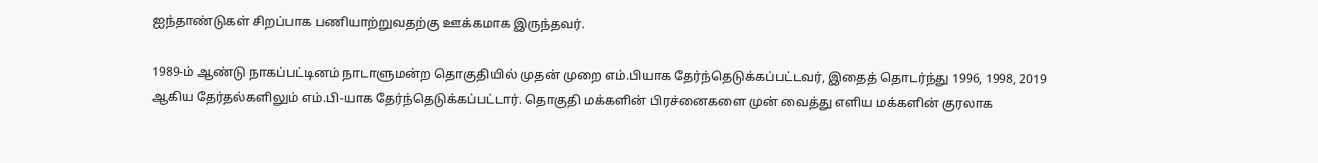ஐந்தாண்டுகள் சிறப்பாக பணியாற்றுவதற்கு ஊக்கமாக இருந்தவர்.

1989-ம் ஆண்டு நாகப்பட்டினம் நாடாளுமன்ற தொகுதியில் முதன் முறை எம்.பியாக தேர்ந்தெடுக்கப்பட்டவர், இதைத் தொடர்ந்து 1996, 1998, 2019 ஆகிய தேர்தல்களிலும் எம்.பி-யாக தேர்ந்தெடுக்கப்பட்டார். தொகுதி மக்களின் பிரச்னைகளை முன் வைத்து எளிய மக்களின் குரலாக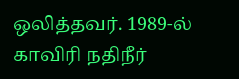ஒலித்தவர். 1989-ல் காவிரி நதிநீர்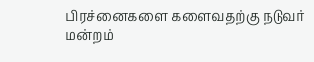பிரச்னைகளை களைவதற்கு நடுவர் மன்றம்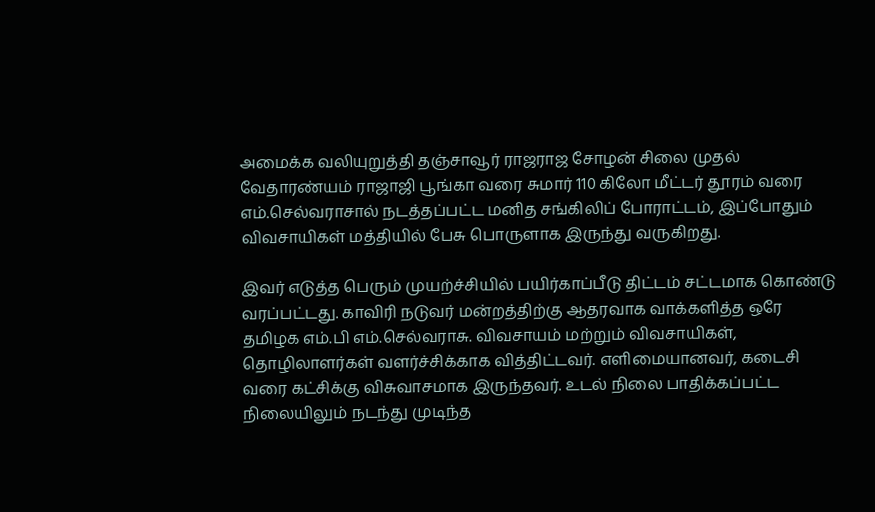அமைக்க வலியுறுத்தி தஞ்சாவூர் ராஜராஜ சோழன் சிலை முதல் வேதாரண்யம் ராஜாஜி பூங்கா வரை சுமார் 110 கிலோ மீட்டர் தூரம் வரை எம்.செல்வராசால் நடத்தப்பட்ட மனித சங்கிலிப் போராட்டம், இப்போதும் விவசாயிகள் மத்தியில் பேசு பொருளாக இருந்து வருகிறது.

இவர் எடுத்த பெரும் முயற்ச்சியில் பயிர்காப்பீடு திட்டம் சட்டமாக கொண்டு வரப்பட்டது. காவிரி நடுவர் மன்றத்திற்கு ஆதரவாக வாக்களித்த ஒரே தமிழக எம்.பி எம்.செல்வராசு. விவசாயம் மற்றும் விவசாயிகள், தொழிலாளர்கள் வளர்ச்சிக்காக வித்திட்டவர். எளிமையானவர், கடைசி வரை கட்சிக்கு விசுவாசமாக இருந்தவர். உடல் நிலை பாதிக்கப்பட்ட நிலையிலும் நடந்து முடிந்த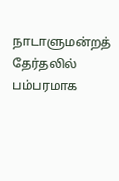நாடாளுமன்றத் தேர்தலில் பம்பரமாக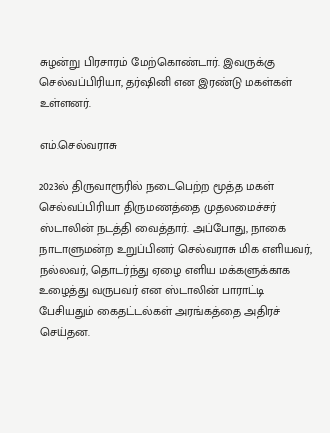சுழன்று பிரசாரம் மேற்கொண்டார். இவருக்கு செல்வப்பிரியா, தர்ஷினி என இரண்டு மகள்கள் உள்ளனர்.

எம்.செல்வராசு

2023ல் திருவாரூரில் நடைபெற்ற மூத்த மகள் செல்வப்பிரியா திருமணத்தை முதலமைச்சர் ஸ்டாலின் நடத்தி வைத்தார். அப்போது, நாகை நாடாளுமன்ற உறுப்பினர் செல்வராசு மிக எளியவர், நல்லவர், தொடர்ந்து ஏழை எளிய மக்களுக்காக உழைத்து வருபவர் என ஸ்டாலின் பாராட்டி பேசியதும் கைதட்டல்கள் அரங்கத்தை அதிரச் செய்தன.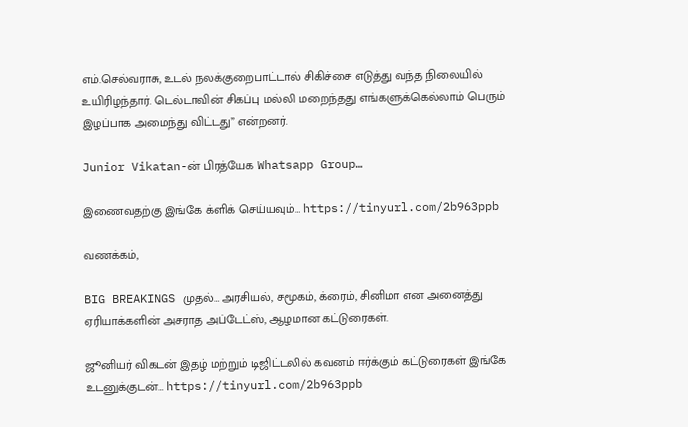எம்.செல்வராசு, உடல் நலக்குறைபாட்டால் சிகிச்சை எடுத்து வந்த நிலையில் உயிரிழந்தார். டெல்டாவின் சிகப்பு மல்லி மறைந்தது எங்களுக்கெல்லாம் பெரும் இழப்பாக அமைந்து விட்டது” என்றனர்.

Junior Vikatan-ன் பிரத்யேக Whatsapp Group…

இணைவதற்கு இங்கே க்ளிக் செய்யவும்… https://tinyurl.com/2b963ppb

வணக்கம்,

BIG BREAKINGS முதல்… அரசியல், சமூகம், க்ரைம், சினிமா என அனைத்து ஏரியாக்களின் அசராத அப்டேட்ஸ், ஆழமான கட்டுரைகள்.

ஜூனியர் விகடன் இதழ் மற்றும் டிஜிட்டலில் கவனம் ஈர்க்கும் கட்டுரைகள் இங்கே உடனுக்குடன்… https://tinyurl.com/2b963ppb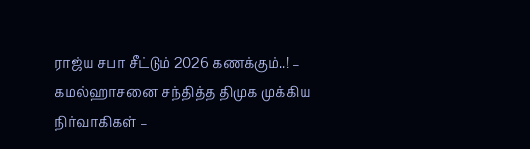ராஜ்ய சபா சீட்டும் 2026 கணக்கும்..! – கமல்ஹாசனை சந்தித்த திமுக முக்கிய நிர்வாகிகள் –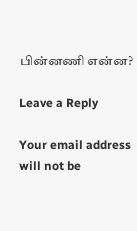பின்னணி என்ன?

Leave a Reply

Your email address will not be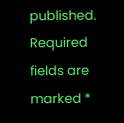published. Required fields are marked *